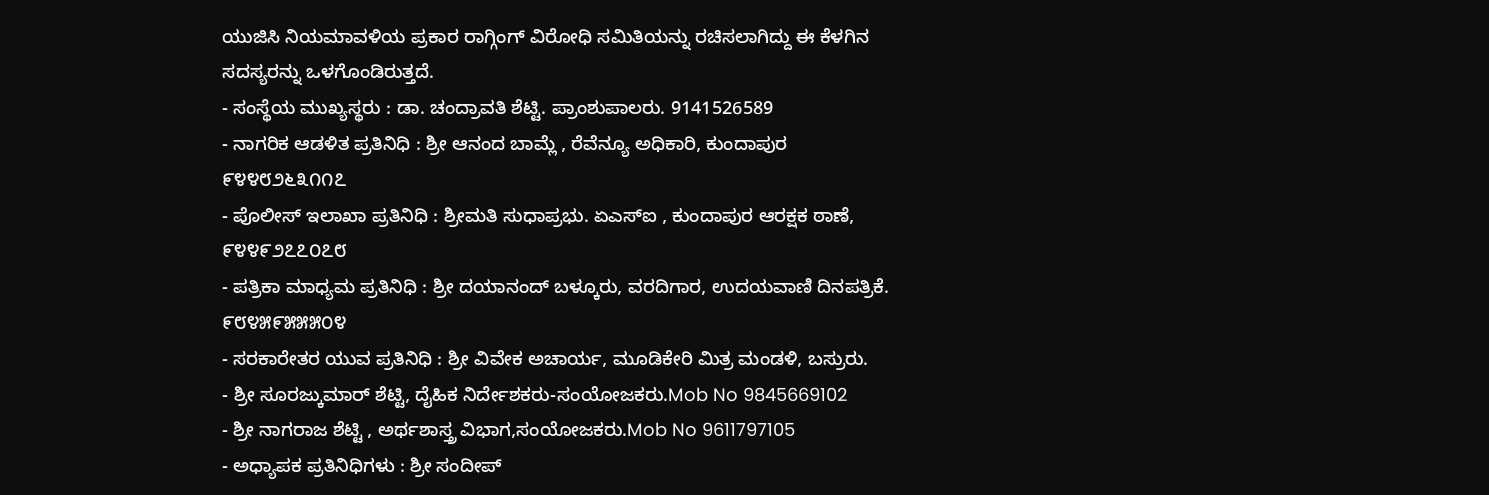ಯುಜಿಸಿ ನಿಯಮಾವಳಿಯ ಪ್ರಕಾರ ರಾಗ್ಗಿಂಗ್ ವಿರೋಧಿ ಸಮಿತಿಯನ್ನು ರಚಿಸಲಾಗಿದ್ದು ಈ ಕೆಳಗಿನ ಸದಸ್ಯರನ್ನು ಒಳಗೊಂಡಿರುತ್ತದೆ.
- ಸಂಸ್ಥೆಯ ಮುಖ್ಯಸ್ಥರು : ಡಾ. ಚಂದ್ರಾವತಿ ಶೆಟ್ಟಿ. ಪ್ರಾಂಶುಪಾಲರು. 9141526589
- ನಾಗರಿಕ ಆಡಳಿತ ಪ್ರತಿನಿಧಿ : ಶ್ರೀ ಆನಂದ ಬಾಮ್ಲೆ , ರೆವೆನ್ಯೂ ಅಧಿಕಾರಿ, ಕುಂದಾಪುರ ೯೪೪೮೨೬೩೧೧೭
- ಪೊಲೀಸ್ ಇಲಾಖಾ ಪ್ರತಿನಿಧಿ : ಶ್ರೀಮತಿ ಸುಧಾಪ್ರಭು. ಏಎಸ್ಐ , ಕುಂದಾಪುರ ಆರಕ್ಷಕ ಠಾಣೆ, ೯೪೪೯೨೭೭೦೭೮
- ಪತ್ರಿಕಾ ಮಾಧ್ಯಮ ಪ್ರತಿನಿಧಿ : ಶ್ರೀ ದಯಾನಂದ್ ಬಳ್ಕೂರು, ವರದಿಗಾರ, ಉದಯವಾಣಿ ದಿನಪತ್ರಿಕೆ. ೯೮೪೫೯೫೫೫೦೪
- ಸರಕಾರೇತರ ಯುವ ಪ್ರತಿನಿಧಿ : ಶ್ರೀ ವಿವೇಕ ಅಚಾರ್ಯ, ಮೂಡಿಕೇರಿ ಮಿತ್ರ ಮಂಡಳಿ, ಬಸ್ರುರು.
- ಶ್ರೀ ಸೂರಜ್ಕುಮಾರ್ ಶೆಟ್ಟಿ, ದೈಹಿಕ ನಿರ್ದೇಶಕರು-ಸಂಯೋಜಕರು.Mob No 9845669102
- ಶ್ರೀ ನಾಗರಾಜ ಶೆಟ್ಟಿ , ಅರ್ಥಶಾಸ್ತ್ರ ವಿಭಾಗ,ಸಂಯೋಜಕರು.Mob No 9611797105
- ಅಧ್ಯಾಪಕ ಪ್ರತಿನಿಧಿಗಳು : ಶ್ರೀ ಸಂದೀಪ್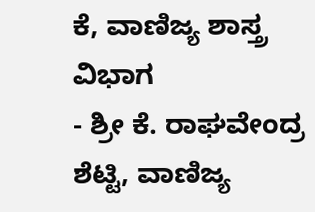ಕೆ, ವಾಣಿಜ್ಯ ಶಾಸ್ತ್ರ ವಿಭಾಗ
- ಶ್ರೀ ಕೆ. ರಾಘವೇಂದ್ರ ಶೆಟ್ಟಿ, ವಾಣಿಜ್ಯ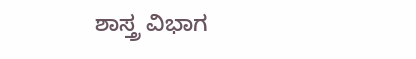ಶಾಸ್ತ್ರ ವಿಭಾಗ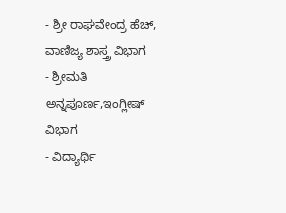- ಶ್ರೀ ರಾಘವೇಂದ್ರ ಹೆಚ್, ವಾಣಿಜ್ಯ ಶಾಸ್ತ್ರ ವಿಭಾಗ
- ಶ್ರೀಮತಿ ಅನ್ನಪೂರ್ಣ,ಇಂಗ್ಲೀಷ್ ವಿಭಾಗ
- ವಿದ್ಯಾರ್ಥಿ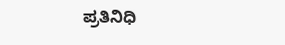ಪ್ರತಿನಿಧಿ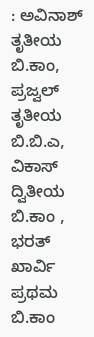: ಅವಿನಾಶ್ ತೃತೀಯ ಬಿ.ಕಾಂ, ಪ್ರಜ್ವಲ್ ತೃತೀಯ ಬಿ.ಬಿ.ಎ, ವಿಕಾಸ್ ದ್ವಿತೀಯ ಬಿ.ಕಾಂ , ಭರತ್ ಖಾರ್ವಿ ಪ್ರಥಮ ಬಿ.ಕಾಂ